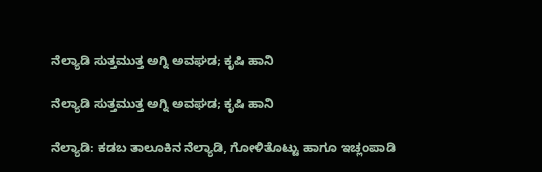ನೆಲ್ಯಾಡಿ ಸುತ್ತಮುತ್ತ ಅಗ್ನಿ ಅವಘಡ; ಕೃಷಿ ಹಾನಿ

ನೆಲ್ಯಾಡಿ ಸುತ್ತಮುತ್ತ ಅಗ್ನಿ ಅವಘಡ; ಕೃಷಿ ಹಾನಿ

ನೆಲ್ಯಾಡಿ: ಕಡಬ ತಾಲೂಕಿನ ನೆಲ್ಯಾಡಿ, ಗೋಳಿತೊಟ್ಟು ಹಾಗೂ ಇಚ್ಲಂಪಾಡಿ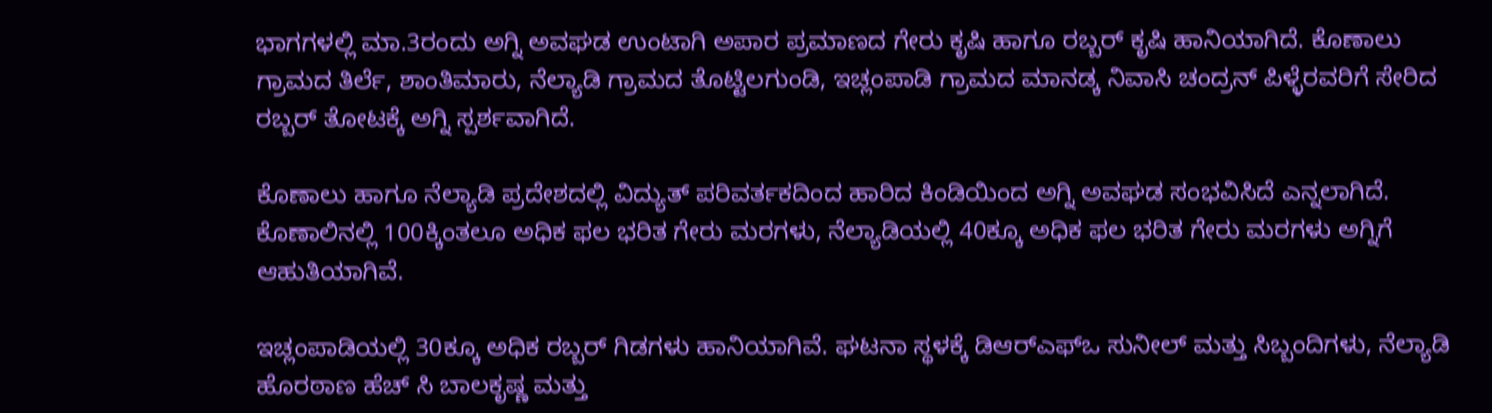ಭಾಗಗಳಲ್ಲಿ ಮಾ.3ರಂದು ಅಗ್ನಿ ಅವಘಡ ಉಂಟಾಗಿ ಅಪಾರ ಪ್ರಮಾಣದ ಗೇರು ಕೃಷಿ ಹಾಗೂ ರಬ್ಬರ್ ಕೃಷಿ ಹಾನಿಯಾಗಿದೆ. ಕೊಣಾಲು ಗ್ರಾಮದ ತಿರ್ಲೆ, ಶಾಂತಿಮಾರು, ನೆಲ್ಯಾಡಿ ಗ್ರಾಮದ ತೊಟ್ಟಿಲಗುಂಡಿ, ಇಚ್ಲಂಪಾಡಿ ಗ್ರಾಮದ ಮಾನಡ್ಕ ನಿವಾಸಿ ಚಂದ್ರನ್ ಪಿಳ್ಳೆರವರಿಗೆ ಸೇರಿದ ರಬ್ಬರ್ ತೋಟಕ್ಕೆ ಅಗ್ನಿ ಸ್ಪರ್ಶವಾಗಿದೆ.

ಕೊಣಾಲು ಹಾಗೂ ನೆಲ್ಯಾಡಿ ಪ್ರದೇಶದಲ್ಲಿ ವಿದ್ಯುತ್ ಪರಿವರ್ತಕದಿಂದ ಹಾರಿದ ಕಿಂಡಿಯಿಂದ ಅಗ್ನಿ ಅವಘಡ ಸಂಭವಿಸಿದೆ ಎನ್ನಲಾಗಿದೆ. ಕೊಣಾಲಿನಲ್ಲಿ 100ಕ್ಕಿಂತಲೂ ಅಧಿಕ ಫಲ ಭರಿತ ಗೇರು ಮರಗಳು, ನೆಲ್ಯಾಡಿಯಲ್ಲಿ 40ಕ್ಕೂ ಅಧಿಕ ಫಲ ಭರಿತ ಗೇರು ಮರಗಳು ಅಗ್ನಿಗೆ ಆಹುತಿಯಾಗಿವೆ.

ಇಚ್ಲಂಪಾಡಿಯಲ್ಲಿ 30ಕ್ಕೂ ಅಧಿಕ ರಬ್ಬರ್ ಗಿಡಗಳು ಹಾನಿಯಾಗಿವೆ. ಘಟನಾ ಸ್ಥಳಕ್ಕೆ ಡಿಆರ್‌ಎಫ್‌ಒ ಸುನೀಲ್ ಮತ್ತು ಸಿಬ್ಬಂದಿಗಳು, ನೆಲ್ಯಾಡಿ ಹೊರಠಾಣ ಹೆಚ್‌ ಸಿ ಬಾಲಕೃಷ್ಣ ಮತ್ತು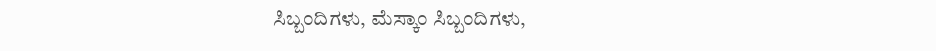ಸಿಬ್ಬಂದಿಗಳು, ಮೆಸ್ಕಾಂ ಸಿಬ್ಬಂದಿಗಳು,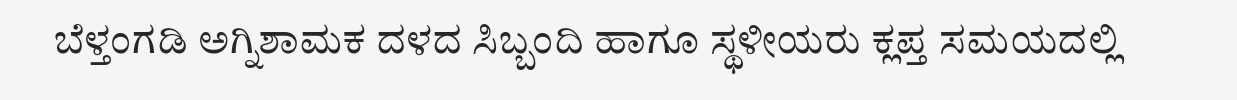ಬೆಳ್ತಂಗಡಿ ಅಗ್ನಿಶಾಮಕ ದಳದ ಸಿಬ್ಬಂದಿ ಹಾಗೂ ಸ್ಥಳೀಯರು ಕ್ಲಪ್ತ ಸಮಯದಲ್ಲಿ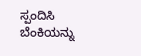ಸ್ಪಂದಿಸಿ ಬೆಂಕಿಯನ್ನು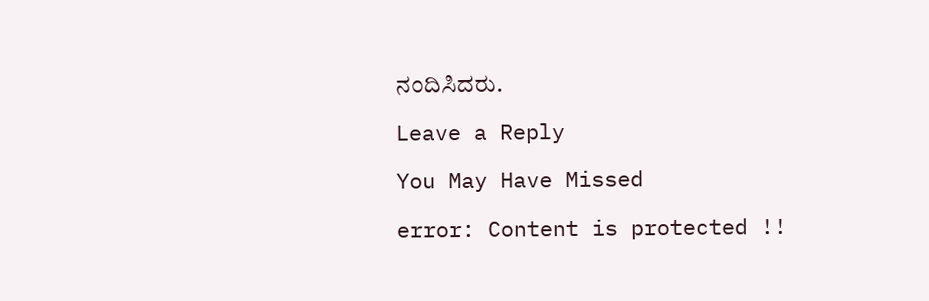ನಂದಿಸಿದರು.

Leave a Reply

You May Have Missed

error: Content is protected !!